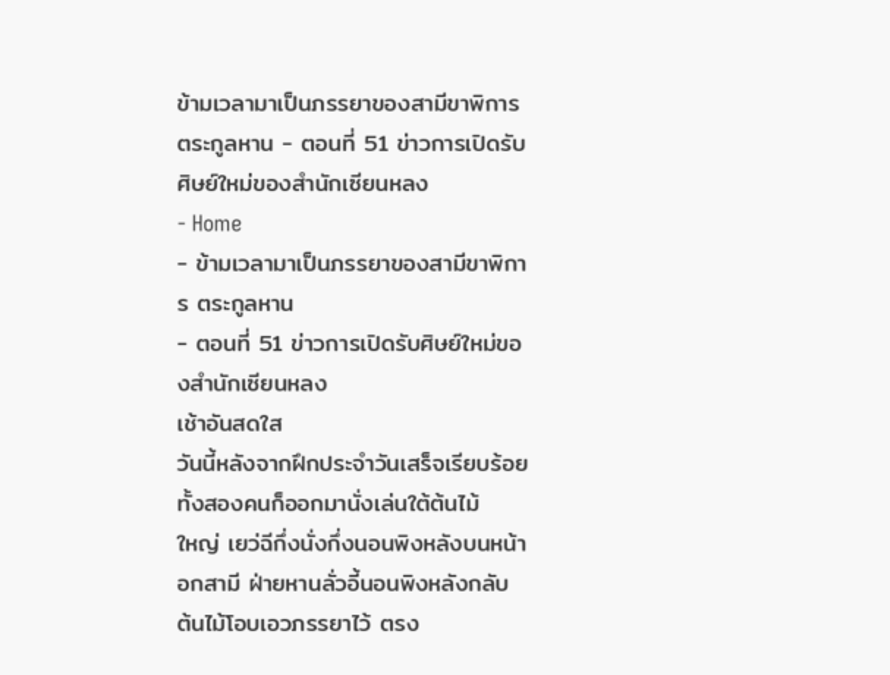ข้ามเวลามาเป็นภรรยาของสามีขาพิการ ตระกูลหาน - ตอนที่ 51 ข่าวการเปิดรับศิษย์ใหม่ของสำนักเซียนหลง
- Home
- ข้ามเวลามาเป็นภรรยาของสามีขาพิการ ตระกูลหาน
- ตอนที่ 51 ข่าวการเปิดรับศิษย์ใหม่ของสำนักเซียนหลง
เช้าอันสดใส
วันนี้หลังจากฝึกประจำวันเสร็จเรียบร้อยทั้งสองคนก็ออกมานั่งเล่นใต้ต้นไม้
ใหญ่ เยว่ฉีกึ่งนั่งกึ่งนอนพิงหลังบนหน้าอกสามี ฝ่ายหานลั่วอี้นอนพิงหลังกลับ
ต้นไม้โอบเอวภรรยาไว้ ตรง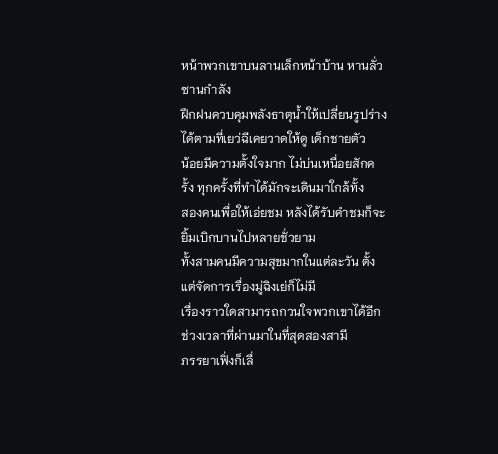หน้าพวกเขาบนลานเล็กหน้าบ้าน หานลั่วซานกำลัง
ฝึกฝนควบคุมพลังธาตุน้ำให้เปลี่ยนรูปร่างได้ตามที่เยว่ฉีเคยวาดให้ดู เด็กชายตัว
น้อยมีความตั้งใจมาก ไม่บ่นเหนื่อยสักครั้ง ทุกครั้งที่ทำได้มักจะเดินมาใกล้ทั้ง
สองคนเพื่อให้เอ่ยชม หลังได้รับคำชมก็จะยิ้มเบิกบานไปหลายชั่วยาม
ทั้งสามคนมีความสุขมากในแต่ละวัน ตั้งแต่จัดการเรื่องมู่ฉิงเย่ก็ไม่มี
เรื่องราวใดสามารถกวนใจพวกเขาได้อีก ช่วงเวลาที่ผ่านมาในที่สุดสองสามี
ภรรยาเฟิ่งก็เลื่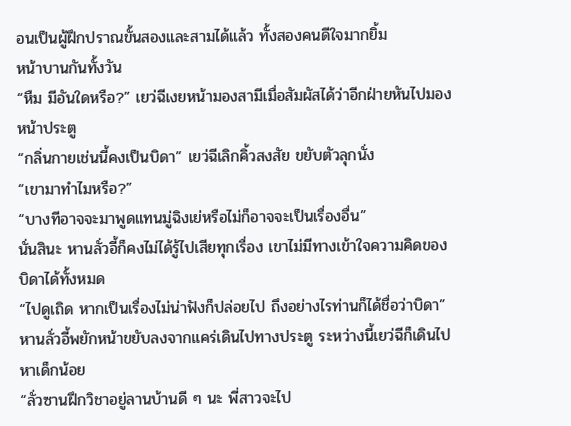อนเป็นผู้ฝึกปราณขั้นสองและสามได้แล้ว ทั้งสองคนดีใจมากยิ้ม
หน้าบานกันทั้งวัน
“หืม มีอันใดหรือ?” เยว่ฉีเงยหน้ามองสามีเมื่อสัมผัสได้ว่าอีกฝ่ายหันไปมอง
หน้าประตู
“กลิ่นกายเช่นนี้คงเป็นบิดา” เยว่ฉีเลิกคิ้วสงสัย ขยับตัวลุกนั่ง
“เขามาทำไมหรือ?”
“บางทีอาจจะมาพูดแทนมู่ฉิงเย่หรือไม่ก็อาจจะเป็นเรื่องอื่น”
นั่นสินะ หานลั่วอี้ก็คงไม่ได้รู้ไปเสียทุกเรื่อง เขาไม่มีทางเข้าใจความคิดของ
บิดาได้ทั้งหมด
“ไปดูเถิด หากเป็นเรื่องไม่น่าฟังก็ปล่อยไป ถึงอย่างไรท่านก็ได้ชื่อว่าบิดา”
หานลั่วอี้พยักหน้าขยับลงจากแคร่เดินไปทางประตู ระหว่างนี้เยว่ฉีก็เดินไป
หาเด็กน้อย
“ลั่วซานฝึกวิชาอยู่ลานบ้านดี ๆ นะ พี่สาวจะไป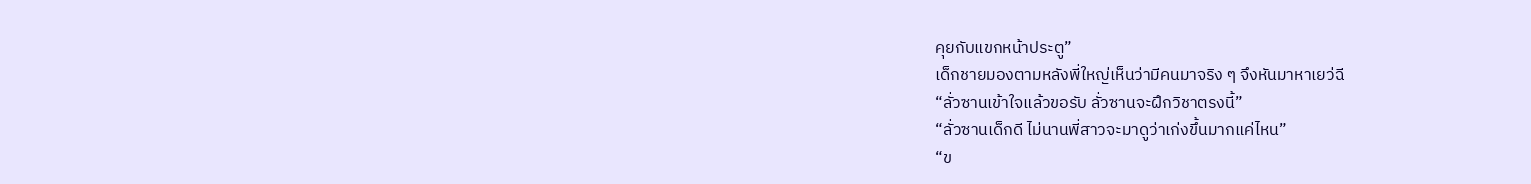คุยกับแขกหน้าประตู”
เด็กชายมองตามหลังพี่ใหญ่เห็นว่ามีคนมาจริง ๆ จึงหันมาหาเยว่ฉี
“ลั่วซานเข้าใจแล้วขอรับ ลั่วซานจะฝึกวิชาตรงนี้”
“ลั่วซานเด็กดี ไม่นานพี่สาวจะมาดูว่าเก่งขึ้นมากแค่ไหน”
“ข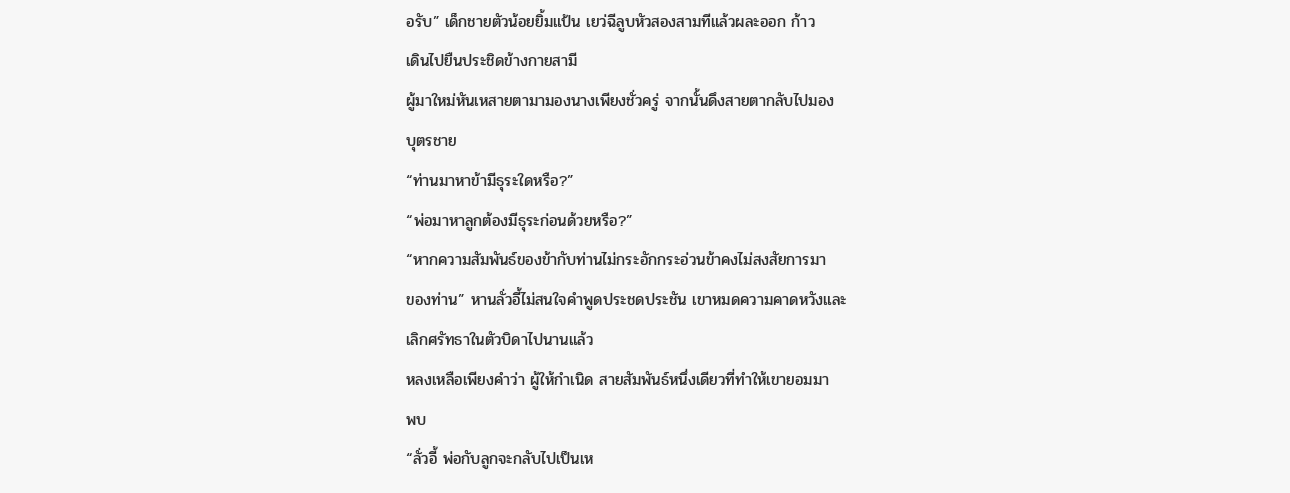อรับ” เด็กชายตัวน้อยยิ้มแป้น เยว่ฉีลูบหัวสองสามทีแล้วผละออก ก้าว
เดินไปยืนประชิดข้างกายสามี
ผู้มาใหม่หันเหสายตามามองนางเพียงชั่วครู่ จากนั้นดึงสายตากลับไปมอง
บุตรชาย
“ท่านมาหาข้ามีธุระใดหรือ?”
“พ่อมาหาลูกต้องมีธุระก่อนด้วยหรือ?”
“หากความสัมพันธ์ของข้ากับท่านไม่กระอักกระอ่วนข้าคงไม่สงสัยการมา
ของท่าน” หานลั่วอี้ไม่สนใจคำพูดประชดประชัน เขาหมดความคาดหวังและ
เลิกศรัทธาในตัวบิดาไปนานแล้ว
หลงเหลือเพียงคำว่า ผู้ให้กำเนิด สายสัมพันธ์หนึ่งเดียวที่ทำให้เขายอมมา
พบ
“ลั่วอี้ พ่อกับลูกจะกลับไปเป็นเห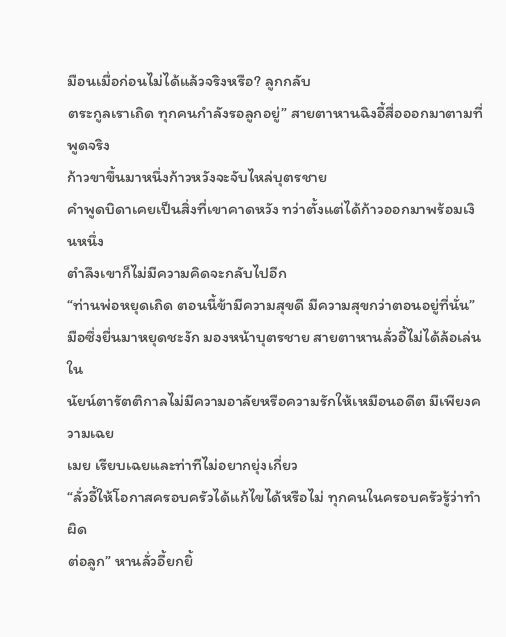มือนเมื่อก่อนไม่ได้แล้วจริงหรือ? ลูกกลับ
ตระกูลเราเถิด ทุกคนกำลังรอลูกอยู่” สายตาหานฉิงอี้สื่อออกมาตามที่พูดจริง
ก้าวขาขึ้นมาหนึ่งก้าวหวังจะจับไหล่บุตรชาย
คำพูดบิดาเคยเป็นสิ่งที่เขาคาดหวัง ทว่าตั้งแต่ได้ก้าวออกมาพร้อมเงินหนึ่ง
ตำลึงเขาก็ไม่มีความคิดจะกลับไปอีก
“ท่านพ่อหยุดเถิด ตอนนี้ข้ามีความสุขดี มีความสุขกว่าตอนอยู่ที่นั่น”
มือซึ่งยื่นมาหยุดชะงัก มองหน้าบุตรชาย สายตาหานลั่วอี้ไม่ได้ล้อเล่น ใน
นัยน์ตารัตติกาลไม่มีความอาลัยหรือความรักให้เหมือนอดีต มีเพียงความเฉย
เมย เรียบเฉยและท่าทีไม่อยากยุ่งเกี่ยว
“ลั่วอี้ให้โอกาสครอบครัวได้แก้ไขได้หรือไม่ ทุกคนในครอบครัวรู้ว่าทำผิด
ต่อลูก” หานลั่วอี้ยกยิ้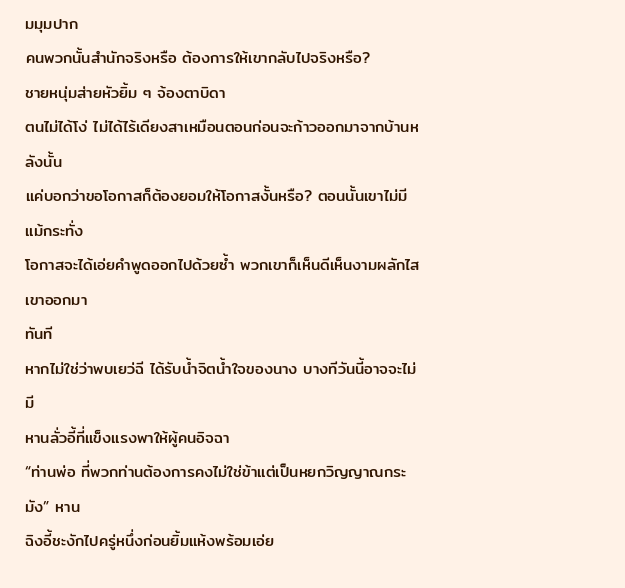มมุมปาก
คนพวกนั้นสำนักจริงหรือ ต้องการให้เขากลับไปจริงหรือ?
ชายหนุ่มส่ายหัวยิ้ม ๆ จ้องตาบิดา
ตนไม่ได้โง่ ไม่ได้ไร้เดียงสาเหมือนตอนก่อนจะก้าวออกมาจากบ้านหลังนั้น
แค่บอกว่าขอโอกาสก็ต้องยอมให้โอกาสงั้นหรือ? ตอนนั้นเขาไม่มีแม้กระทั่ง
โอกาสจะได้เอ่ยคำพูดออกไปด้วยซ้ำ พวกเขาก็เห็นดีเห็นงามผลักไสเขาออกมา
ทันที
หากไม่ใช่ว่าพบเยว่ฉี ได้รับน้ำจิตน้ำใจของนาง บางทีวันนี้อาจจะไม่มี
หานลั่วอี้ที่แข็งแรงพาให้ผู้คนอิจฉา
“ท่านพ่อ ที่พวกท่านต้องการคงไม่ใช่ข้าแต่เป็นหยกวิญญาณกระมัง” หาน
ฉิงอี้ชะงักไปครู่หนึ่งก่อนยิ้มแห้งพร้อมเอ่ย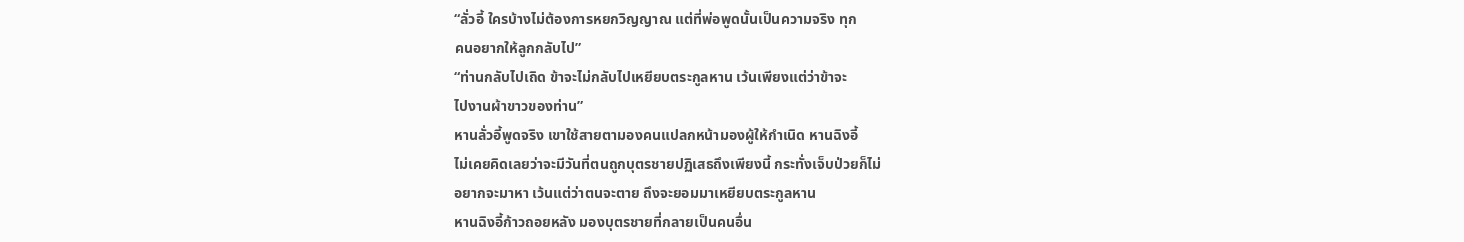“ลั่วอี้ ใครบ้างไม่ต้องการหยกวิญญาณ แต่ที่พ่อพูดนั้นเป็นความจริง ทุก
คนอยากให้ลูกกลับไป”
“ท่านกลับไปเถิด ข้าจะไม่กลับไปเหยียบตระกูลหาน เว้นเพียงแต่ว่าข้าจะ
ไปงานผ้าขาวของท่าน”
หานลั่วอี้พูดจริง เขาใช้สายตามองคนแปลกหน้ามองผู้ให้กำเนิด หานฉิงอี้
ไม่เคยคิดเลยว่าจะมีวันที่ตนถูกบุตรชายปฏิเสธถึงเพียงนี้ กระทั่งเจ็บป่วยก็ไม่
อยากจะมาหา เว้นแต่ว่าตนจะตาย ถึงจะยอมมาเหยียบตระกูลหาน
หานฉิงอี้ก้าวถอยหลัง มองบุตรชายที่กลายเป็นคนอื่น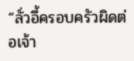“ลั่วอี้ครอบครัวผิดต่อเจ้า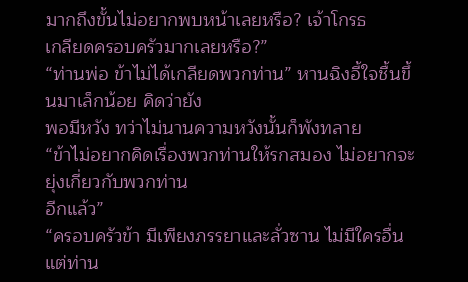มากถึงขั้นไม่อยากพบหน้าเลยหรือ? เจ้าโกรธ
เกลียดครอบครัวมากเลยหรือ?”
“ท่านพ่อ ข้าไม่ได้เกลียดพวกท่าน” หานฉิงอี้ใจชื้นขึ้นมาเล็กน้อย คิดว่ายัง
พอมีหวัง ทว่าไม่นานความหวังนั้นก็พังทลาย
“ข้าไม่อยากคิดเรื่องพวกท่านให้รกสมอง ไม่อยากจะยุ่งเกี่ยวกับพวกท่าน
อีกแล้ว”
“ครอบครัวข้า มีเพียงภรรยาและลั่วซาน ไม่มีใครอื่น แต่ท่าน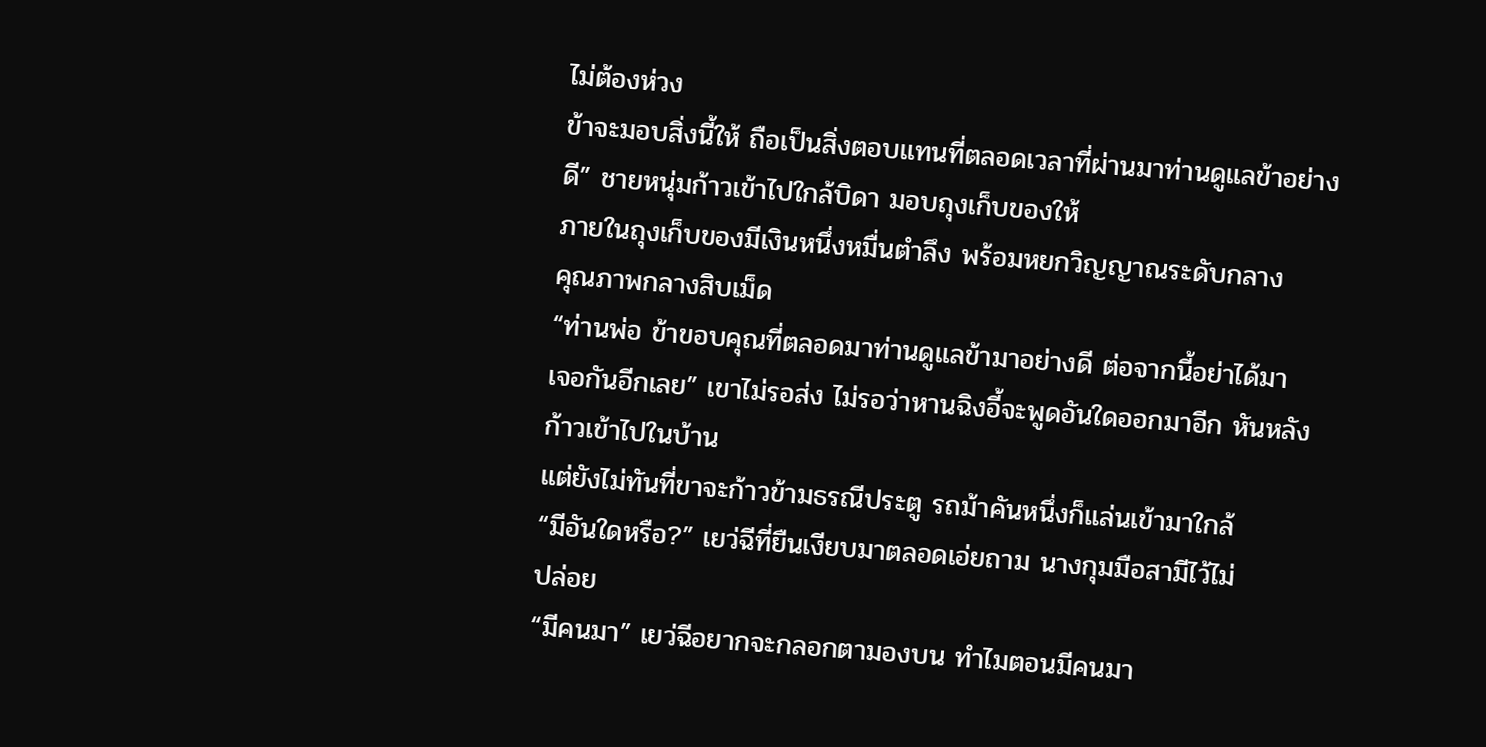ไม่ต้องห่วง
ข้าจะมอบสิ่งนี้ให้ ถือเป็นสิ่งตอบแทนที่ตลอดเวลาที่ผ่านมาท่านดูแลข้าอย่าง
ดี” ชายหนุ่มก้าวเข้าไปใกล้บิดา มอบถุงเก็บของให้
ภายในถุงเก็บของมีเงินหนึ่งหมื่นตำลึง พร้อมหยกวิญญาณระดับกลาง
คุณภาพกลางสิบเม็ด
“ท่านพ่อ ข้าขอบคุณที่ตลอดมาท่านดูแลข้ามาอย่างดี ต่อจากนี้อย่าได้มา
เจอกันอีกเลย” เขาไม่รอส่ง ไม่รอว่าหานฉิงอี้จะพูดอันใดออกมาอีก หันหลัง
ก้าวเข้าไปในบ้าน
แต่ยังไม่ทันที่ขาจะก้าวข้ามธรณีประตู รถม้าคันหนึ่งก็แล่นเข้ามาใกล้
“มีอันใดหรือ?” เยว่ฉีที่ยืนเงียบมาตลอดเอ่ยถาม นางกุมมือสามีไว้ไม่
ปล่อย
“มีคนมา” เยว่ฉีอยากจะกลอกตามองบน ทำไมตอนมีคนมา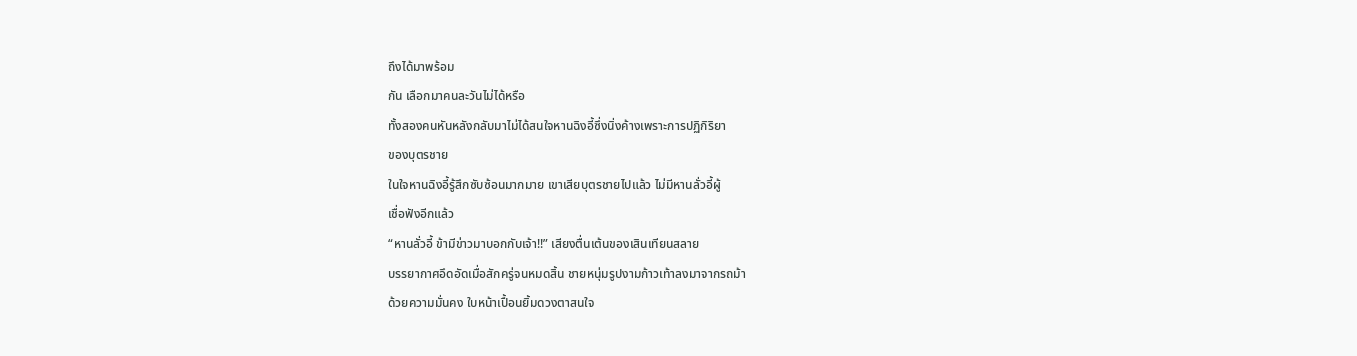ถึงได้มาพร้อม
กัน เลือกมาคนละวันไม่ได้หรือ
ทั้งสองคนหันหลังกลับมาไม่ได้สนใจหานฉิงอี้ซึ่งนิ่งค้างเพราะการปฏิกิริยา
ของบุตรชาย
ในใจหานฉิงอี้รู้สึกซับซ้อนมากมาย เขาเสียบุตรชายไปแล้ว ไม่มีหานลั่วอี้ผู้
เชื่อฟังอีกแล้ว
“หานลั่วอี้ ข้ามีข่าวมาบอกกับเจ้า!!” เสียงตื่นเต้นของเสินเทียนสลาย
บรรยากาศอึดอัดเมื่อสักครู่จนหมดสิ้น ชายหนุ่มรูปงามก้าวเท้าลงมาจากรถม้า
ด้วยความมั่นคง ใบหน้าเปื้อนยิ้มดวงตาสนใจ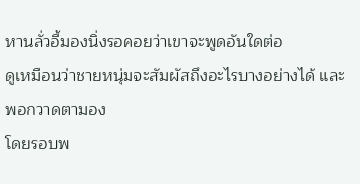หานลั่วอี้มองนิ่งรอคอยว่าเขาจะพูดอันใดต่อ
ดูเหมือนว่าชายหนุ่มจะสัมผัสถึงอะไรบางอย่างได้ และพอกวาดตามอง
โดยรอบพ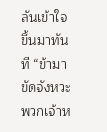ลันเข้าใจขึ้นมาทันที “ข้ามาขัดจังหวะพวกเจ้าห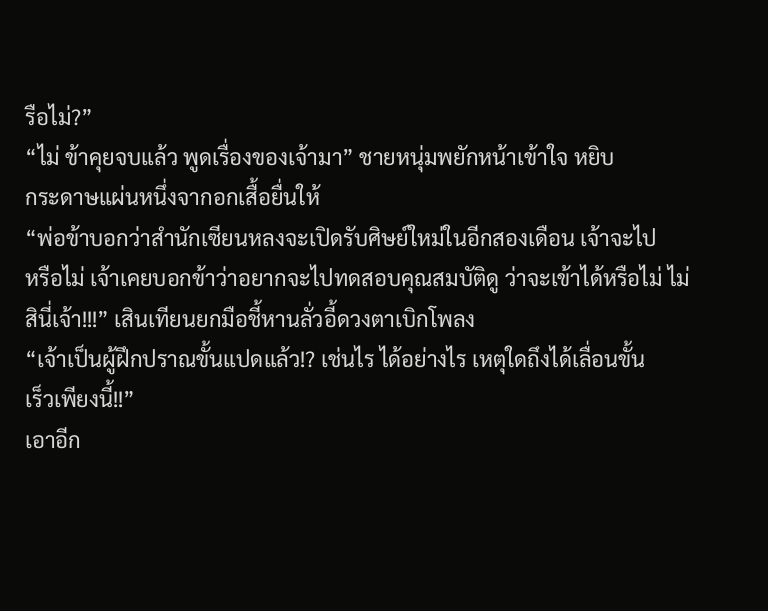รือไม่?”
“ไม่ ข้าคุยจบแล้ว พูดเรื่องของเจ้ามา” ชายหนุ่มพยักหน้าเข้าใจ หยิบ
กระดาษแผ่นหนึ่งจากอกเสื้อยื่นให้
“พ่อข้าบอกว่าสำนักเซียนหลงจะเปิดรับศิษย์ใหม่ในอีกสองเดือน เจ้าจะไป
หรือไม่ เจ้าเคยบอกข้าว่าอยากจะไปทดสอบคุณสมบัติดู ว่าจะเข้าได้หรือไม่ ไม่
สินี่เจ้า!!!” เสินเทียนยกมือชี้หานลั่วอี้ดวงตาเบิกโพลง
“เจ้าเป็นผู้ฝึกปราณขั้นแปดแล้ว!? เช่นไร ได้อย่างไร เหตุใดถึงได้เลื่อนขั้น
เร็วเพียงนี้!!”
เอาอีก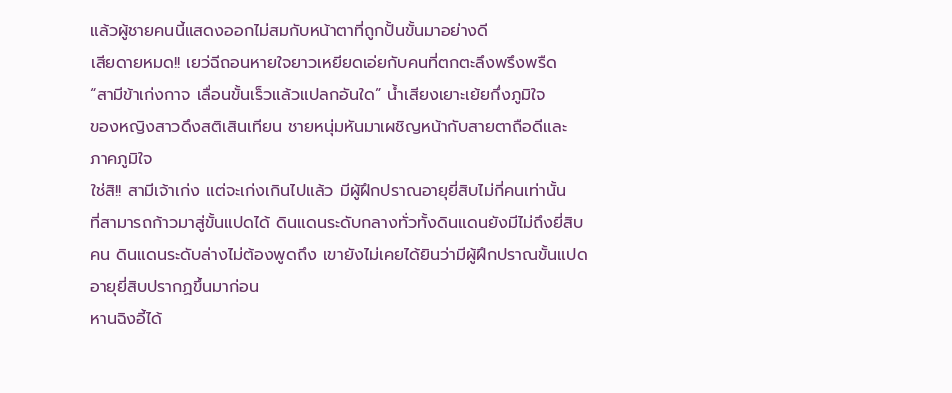แล้วผู้ชายคนนี้แสดงออกไม่สมกับหน้าตาที่ถูกปั้นขั้นมาอย่างดี
เสียดายหมด!! เยว่ฉีถอนหายใจยาวเหยียดเอ่ยกับคนที่ตกตะลึงพรึงพรืด
“สามีข้าเก่งกาจ เลื่อนขั้นเร็วแล้วแปลกอันใด” น้ำเสียงเยาะเย้ยกึ่งภูมิใจ
ของหญิงสาวดึงสติเสินเทียน ชายหนุ่มหันมาเผชิญหน้ากับสายตาถือดีและ
ภาคภูมิใจ
ใช่สิ!! สามีเจ้าเก่ง แต่จะเก่งเกินไปแล้ว มีผู้ฝึกปราณอายุยี่สิบไม่กี่คนเท่านั้น
ที่สามารถก้าวมาสู่ขั้นแปดได้ ดินแดนระดับกลางทั่วทั้งดินแดนยังมีไม่ถึงยี่สิบ
คน ดินแดนระดับล่างไม่ต้องพูดถึง เขายังไม่เคยได้ยินว่ามีผู้ฝึกปราณขั้นแปด
อายุยี่สิบปรากฏขึ้นมาก่อน
หานฉิงอี้ได้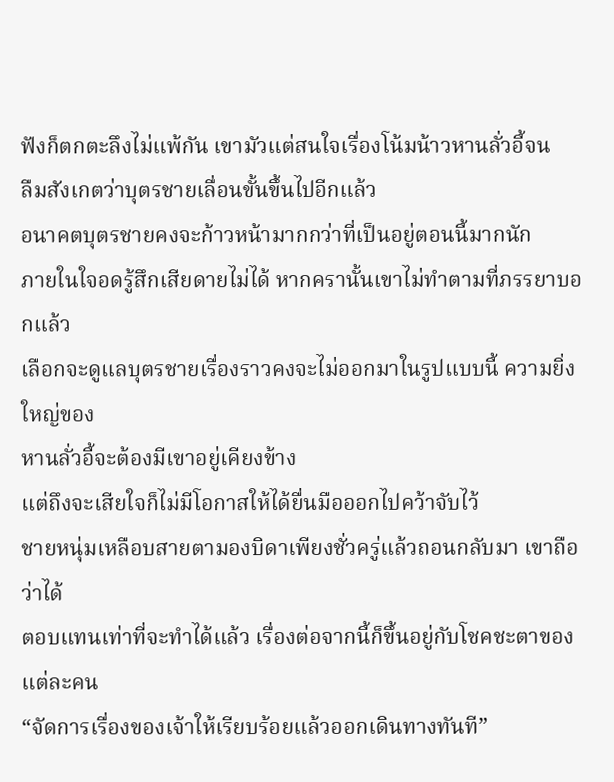ฟังก็ตกตะลึงไม่แพ้กัน เขามัวแต่สนใจเรื่องโน้มน้าวหานลั่วอี้จน
ลืมสังเกตว่าบุตรชายเลื่อนขั้นขึ้นไปอีกแล้ว
อนาคตบุตรชายคงจะก้าวหน้ามากกว่าที่เป็นอยู่ตอนนี้มากนัก
ภายในใจอดรู้สึกเสียดายไม่ได้ หากครานั้นเขาไม่ทำตามที่ภรรยาบอกแล้ว
เลือกจะดูแลบุตรชายเรื่องราวคงจะไม่ออกมาในรูปแบบนี้ ความยิ่งใหญ่ของ
หานลั่วอี้จะต้องมีเขาอยู่เคียงข้าง
แต่ถึงจะเสียใจก็ไม่มีโอกาสให้ได้ยื่นมือออกไปคว้าจับไว้
ชายหนุ่มเหลือบสายตามองบิดาเพียงชั่วครู่แล้วถอนกลับมา เขาถือว่าได้
ตอบแทนเท่าที่จะทำได้แล้ว เรื่องต่อจากนี้ก็ขึ้นอยู่กับโชคชะตาของแต่ละคน
“จัดการเรื่องของเจ้าให้เรียบร้อยแล้วออกเดินทางทันที”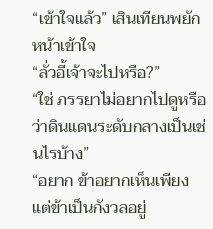“เข้าใจแล้ว” เสินเทียนพยักหน้าเข้าใจ
“ลั่วอี้เจ้าจะไปหรือ?”
“ใช่ ภรรยาไม่อยากไปดูหรือว่าดินแดนระดับกลางเป็นเช่นไรบ้าง”
“อยาก ข้าอยากเห็นเพียงแต่ข้าเป็นกังวลอยู่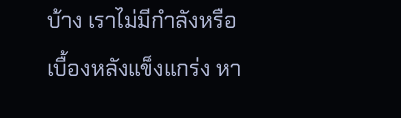บ้าง เราไม่มีกำลังหรือ
เบื้องหลังแข็งแกร่ง หา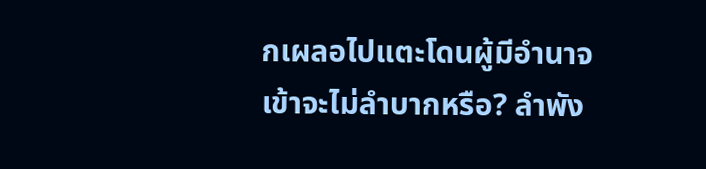กเผลอไปแตะโดนผู้มีอำนาจเข้าจะไม่ลำบากหรือ? ลำพัง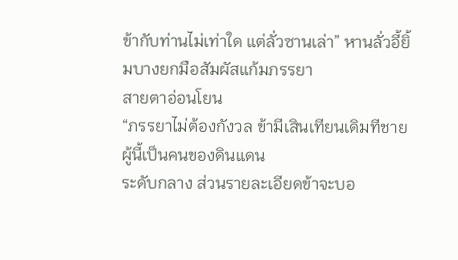ข้ากับท่านไม่เท่าใด แต่ลั่วซานเล่า” หานลั่วอี้ยิ้มบางยกมือสัมผัสแก้มภรรยา
สายตาอ่อนโยน
“ภรรยาไม่ต้องกังวล ข้ามีเสินเทียนเดิมทีชายผู้นี้เป็นคนของดินแดน
ระดับกลาง ส่วนรายละเอียดข้าจะบอ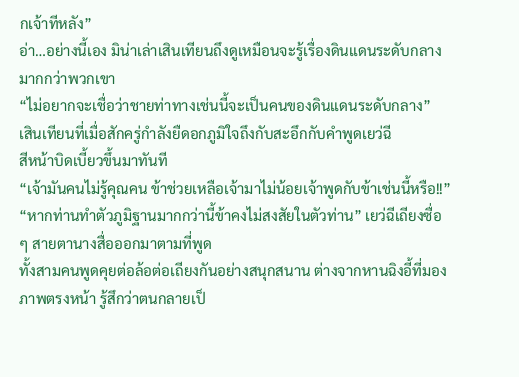กเจ้าทีหลัง”
อ่า…อย่างนี้เอง มิน่าเล่าเสินเทียนถึงดูเหมือนจะรู้เรื่องดินแดนระดับกลาง
มากกว่าพวกเขา
“ไม่อยากจะเชื่อว่าชายท่าทางเช่นนี้จะเป็นคนของดินแดนระดับกลาง”
เสินเทียนที่เมื่อสักครู่กำลังยืดอกภูมิใจถึงกับสะอึกกับคำพูดเยว่ฉี
สีหน้าบิดเบี้ยวขึ้นมาทันที
“เจ้ามันคนไม่รู้คุณคน ข้าช่วยเหลือเจ้ามาไม่น้อยเจ้าพูดกับข้าเช่นนี้หรือ!!”
“หากท่านทำตัวภูมิฐานมากกว่านี้ข้าคงไม่สงสัยในตัวท่าน” เยว่ฉีเถียงซื่อ
ๆ สายตานางสื่อออกมาตามที่พูด
ทั้งสามคนพูดคุยต่อล้อต่อเถียงกันอย่างสนุกสนาน ต่างจากหานฉิงอี้ที่มอง
ภาพตรงหน้า รู้สึกว่าตนกลายเป็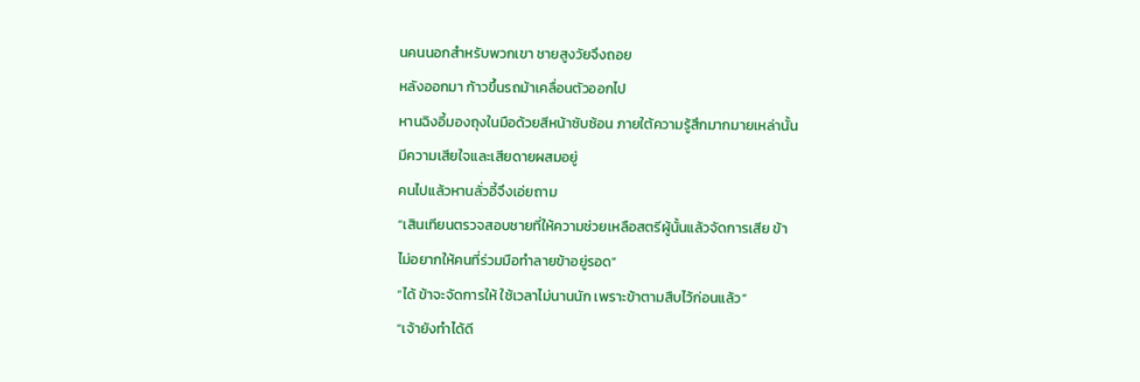นคนนอกสำหรับพวกเขา ชายสูงวัยจึงถอย
หลังออกมา ก้าวขึ้นรถม้าเคลื่อนตัวออกไป
หานฉิงอี้มองถุงในมือด้วยสีหน้าซับซ้อน ภายใต้ความรู้สึกมากมายเหล่านั้น
มีความเสียใจและเสียดายผสมอยู่
คนไปแล้วหานลั่วอี้จึงเอ่ยถาม
“เสินเทียนตรวจสอบชายที่ให้ความช่วยเหลือสตรีผู้นั้นแล้วจัดการเสีย ข้า
ไม่อยากให้คนที่ร่วมมือทำลายข้าอยู่รอด”
“ได้ ข้าจะจัดการให้ ใช้เวลาไม่นานนัก เพราะข้าตามสืบไว้ก่อนแล้ว”
“เจ้ายังทำได้ดี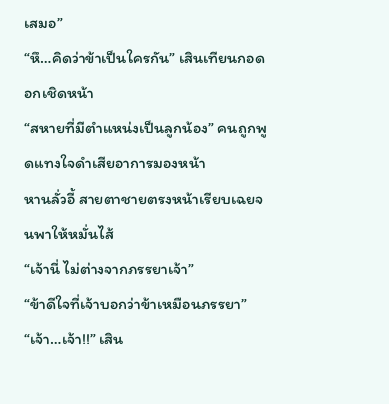เสมอ”
“หึ…คิดว่าข้าเป็นใครกัน” เสินเทียนกอดอกเชิดหน้า
“สหายที่มีตำแหน่งเป็นลูกน้อง” คนถูกพูดแทงใจดำเสียอาการมองหน้า
หานลั่วอี้ สายตาชายตรงหน้าเรียบเฉยจนพาให้หมั่นไส้
“เจ้านี่ ไม่ต่างจากภรรยาเจ้า”
“ข้าดีใจที่เจ้าบอกว่าข้าเหมือนภรรยา”
“เจ้า…เจ้า!!” เสิน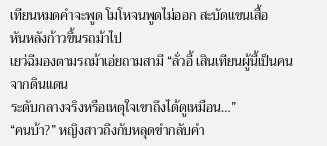เทียนหมดคำจะพูด โมโหจนพูดไม่ออก สะบัดแขนเสื้อ
หันหลังก้าวขึ้นรถม้าไป
เยว่ฉีมองตามรถม้าเอ่ยถามสามี “ลั่วอี้ เสินเทียนผู้นี้เป็นคนจากดินแดน
ระดับกลางจริงหรือเหตุใจเขาถึงได้ดูเหมือน…”
“คนบ้า?” หญิงสาวถึงกับหลุดขำกลับคำ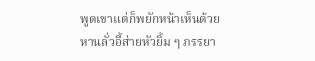พูดเขาแต่ก็พยักหน้าเห็นด้วย
หานลั่วอี้ส่ายหัวยิ้ม ๆ ภรรยา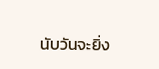นับวันจะยิ่ง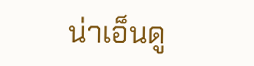น่าเอ็นดู